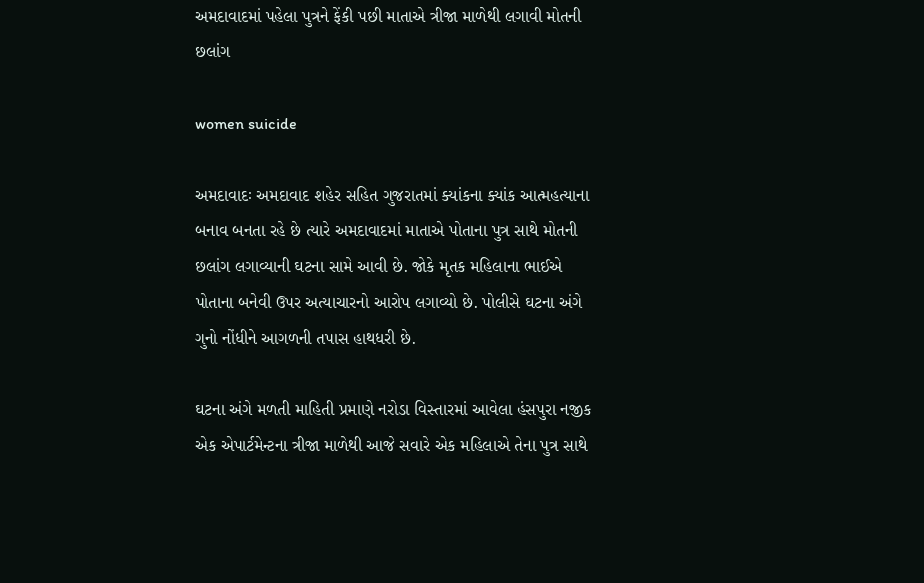અમદાવાદમાં પહેલા પુત્રને ફેંકી પછી માતાએ ત્રીજા માળેથી લગાવી મોતની છલાંગ

women suicide

અમદાવાદઃ અમદાવાદ શહેર સહિત ગુજરાતમાં ક્યાંકના ક્યાંક આત્મહત્યાના બનાવ બનતા રહે છે ત્યારે અમદાવાદમાં માતાએ પોતાના પુત્ર સાથે મોતની છલાંગ લગાવ્યાની ઘટના સામે આવી છે. જોકે મૃતક મહિલાના ભાઈએ પોતાના બનેવી ઉપર અત્યાચારનો આરોપ લગાવ્યો છે. પોલીસે ઘટના અંગે ગુનો નોંધીને આગળની તપાસ હાથધરી છે.

ઘટના અંગે મળતી માહિતી પ્રમાણે નરોડા વિસ્તારમાં આવેલા હંસપુરા નજીક એક એપાર્ટમેન્ટના ત્રીજા માળેથી આજે સવારે એક મહિલાએ તેના પુત્ર સાથે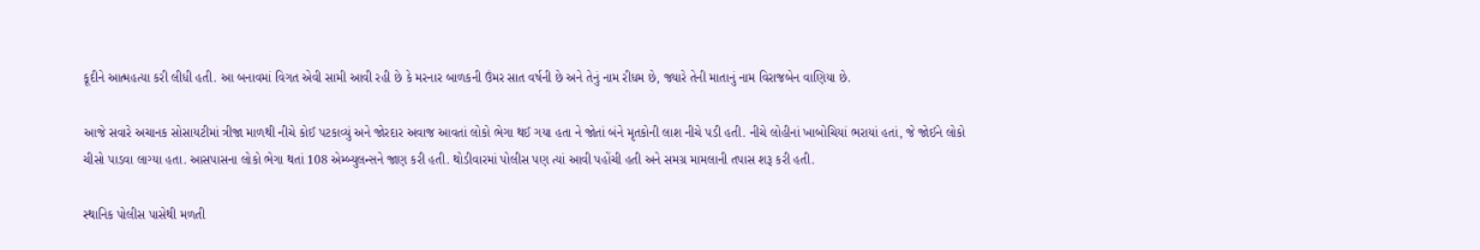કૂદીને આત્મહત્યા કરી લીધી હતી. આ બનાવમાં વિગત એવી સામી આવી રહી છે કે મરનાર બાળકની ઉંમર સાત વર્ષની છે અને તેનું નામ રીધમ છે, જ્યારે તેની માતાનું નામ વિરાજબેન વાણિયા છે.

આજે સવારે અચાનક સોસાયટીમાં ત્રીજા માળથી નીચે કોઈ પટકાવ્યું અને જોરદાર અવાજ આવતાં લોકો ભેગા થઈ ગયા હતા ને જોતાં બંને મૃતકોની લાશ નીચે પડી હતી. નીચે લોહીનાં ખાબોચિયાં ભરાયાં હતાં, જે જોઈને લોકો ચીસો પાડવા લાગ્યા હતા. આસપાસના લોકો ભેગા થતાં 108 એમ્બ્યુલન્સને જાણ કરી હતી. થોડીવારમાં પોલીસ પણ ત્યાં આવી પહોંચી હતી અને સમગ્ર મામલાની તપાસ શરૂ કરી હતી.

સ્થાનિક પોલીસ પાસેથી મળતી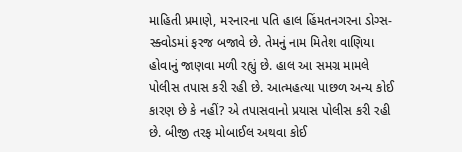માહિતી પ્રમાણે, મરનારના પતિ હાલ હિંમતનગરના ડોગ્સ- સ્ક્વોડમાં ફરજ બજાવે છે. તેમનું નામ મિતેશ વાણિયા હોવાનું જાણવા મળી રહ્યું છે. હાલ આ સમગ્ર મામલે પોલીસ તપાસ કરી રહી છે. આત્મહત્યા પાછળ અન્ય કોઈ કારણ છે કે નહીં? એ તપાસવાનો પ્રયાસ પોલીસ કરી રહી છે. બીજી તરફ મોબાઈલ અથવા કોઈ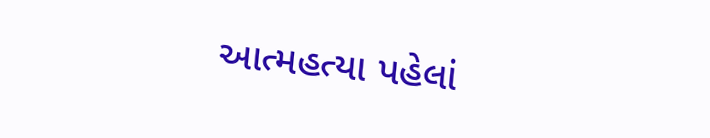આત્મહત્યા પહેલાં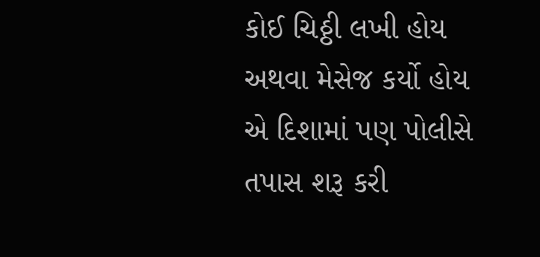કોઈ ચિઠ્ઠી લખી હોય અથવા મેસેજ કર્યો હોય એ દિશામાં પણ પોલીસે તપાસ શરૂ કરી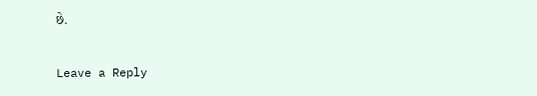છે.

Leave a Reply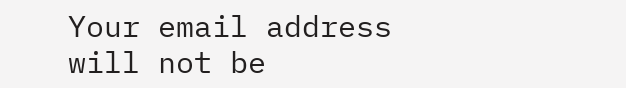Your email address will not be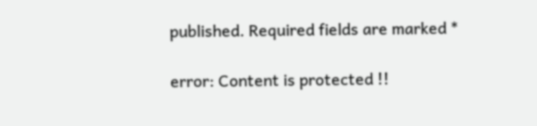published. Required fields are marked *

error: Content is protected !!